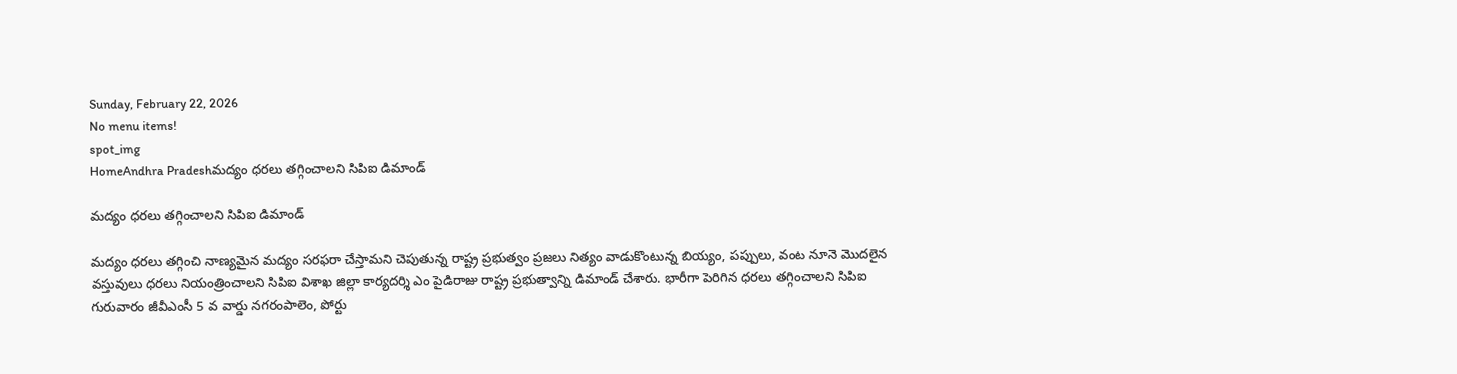Sunday, February 22, 2026
No menu items!
spot_img
HomeAndhra Pradeshమద్యం ధరలు తగ్గించాలని సిపిఐ డిమాండ్

మద్యం ధరలు తగ్గించాలని సిపిఐ డిమాండ్

మద్యం ధరలు తగ్గించి నాణ్యమైన మద్యం సరఫరా చేస్తామని చెపుతున్న రాష్ట్ర ప్రభుత్వం ప్రజలు నిత్యం వాడుకొంటున్న బియ్యం, పప్పులు, వంట నూనె మొదలైన వస్తువులు ధరలు నియంత్రించాలని సిపిఐ విశాఖ జిల్లా కార్యదర్శి ఎం పైడిరాజు రాష్ట్ర ప్రభుత్వాన్ని డిమాండ్ చేశారు. భారీగా పెరిగిన ధరలు తగ్గించాలని సిపిఐ
గురువారం జీవీఎంసీ 5 వ వార్డు నగరంపాలెం, పోర్టు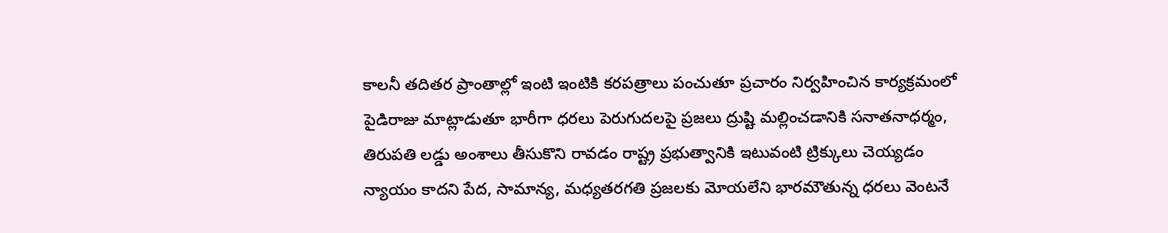కాలనీ తదితర ప్రాంతాల్లో ఇంటి ఇంటికి కరపత్రాలు పంచుతూ ప్రచారం నిర్వహించిన కార్యక్రమంలో పైడిరాజు మాట్లాడుతూ భారీగా ధరలు పెరుగుదలపై ప్రజలు ద్రుష్టి మల్లించడానికి సనాతనాధర్మం, తిరుపతి లడ్డు అంశాలు తీసుకొని రావడం రాష్ట్ర ప్రభుత్వానికి ఇటువంటి ట్రిక్కులు చెయ్యడం న్యాయం కాదని పేద, సామాన్య, మధ్యతరగతి ప్రజలకు మోయలేని భారమౌతున్న ధరలు వెంటనే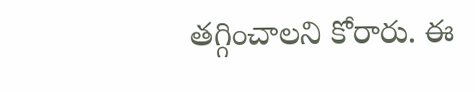తగ్గించాలని కోరారు. ఈ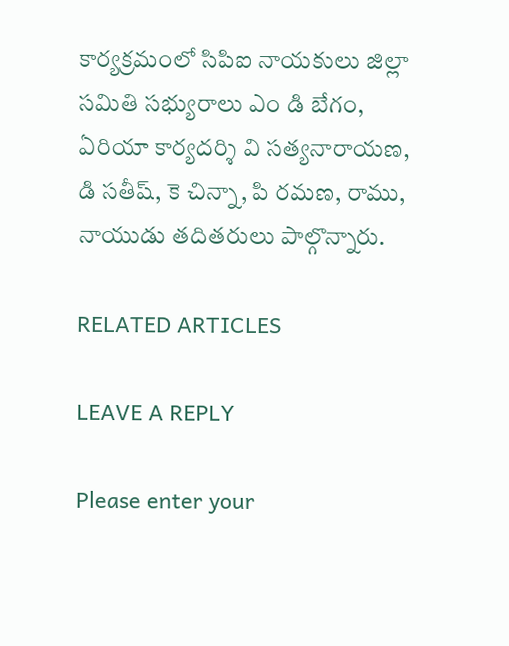కార్యక్రమంలో సిపిఐ నాయకులు జిల్లా సమితి సభ్యురాలు ఎం డి బేగం, ఏరియా కార్యదర్శి వి సత్యనారాయణ, డి సతీష్, కె చిన్నా, పి రమణ, రాము, నాయుడు తదితరులు పాల్గొన్నారు.

RELATED ARTICLES

LEAVE A REPLY

Please enter your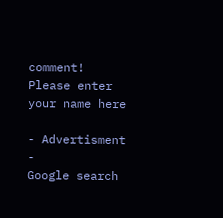comment!
Please enter your name here

- Advertisment -
Google search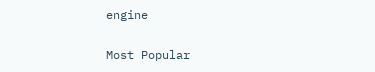engine

Most Popular